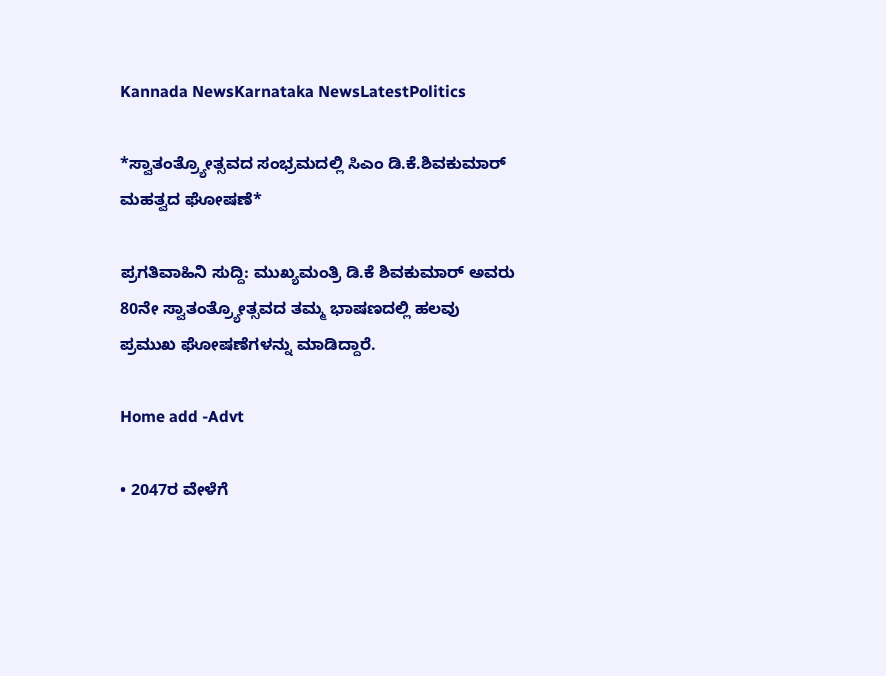Kannada NewsKarnataka NewsLatestPolitics

*ಸ್ವಾತಂತ್ರ್ಯೋತ್ಸವದ ಸಂಭ್ರಮದಲ್ಲಿ ಸಿಎಂ ಡಿ.ಕೆ.ಶಿವಕುಮಾರ್ ಮಹತ್ವದ ಘೋಷಣೆ*

ಪ್ರಗತಿವಾಹಿನಿ ಸುದ್ದಿ: ಮುಖ್ಯಮಂತ್ರಿ ಡಿ.ಕೆ ಶಿವಕುಮಾರ್‌ ಅವರು 80ನೇ ಸ್ವಾತಂತ್ರ್ಯೋತ್ಸವದ ತಮ್ಮ ಭಾಷಣದಲ್ಲಿ ಹಲವು ಪ್ರಮುಖ ಘೋಷಣೆಗಳನ್ನು ಮಾಡಿದ್ದಾರೆ.

Home add -Advt

• 2047ರ ವೇಳೆಗೆ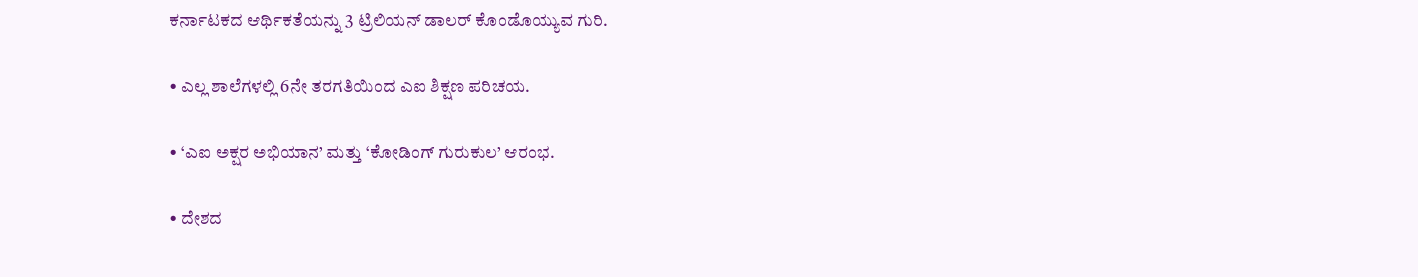ಕರ್ನಾಟಕದ ಆರ್ಥಿಕತೆಯನ್ನು 3 ಟ್ರಿಲಿಯನ್ ಡಾಲರ್‌ ಕೊಂಡೊಯ್ಯುವ ಗುರಿ.

• ಎಲ್ಲ ಶಾಲೆಗಳಲ್ಲಿ 6ನೇ ತರಗತಿಯಿಂದ ಎಐ ಶಿಕ್ಷಣ ಪರಿಚಯ.

• ‘ಎಐ ಅಕ್ಷರ ಅಭಿಯಾನ’ ಮತ್ತು ‘ಕೋಡಿಂಗ್ ಗುರುಕುಲ’ ಆರಂಭ.

• ದೇಶದ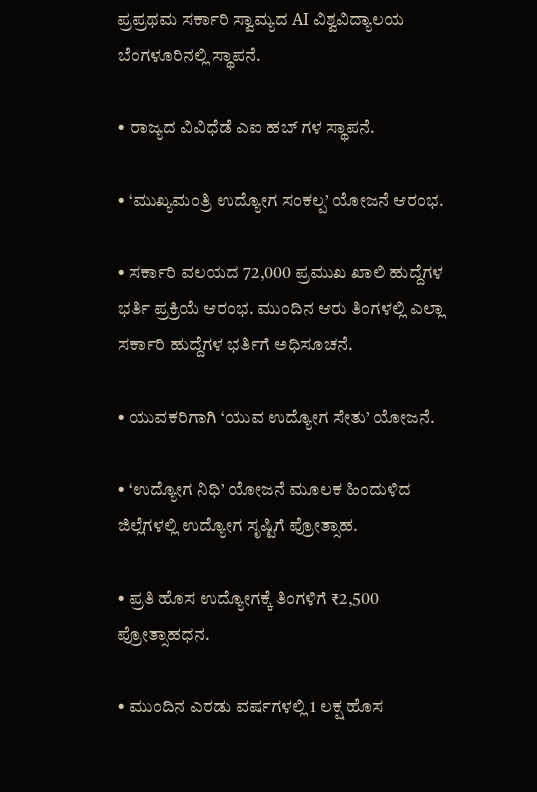ಪ್ರಪ್ರಥಮ ಸರ್ಕಾರಿ ಸ್ವಾಮ್ಯದ AI ವಿಶ್ವವಿದ್ಯಾಲಯ ಬೆಂಗಳೂರಿನಲ್ಲಿ ಸ್ಥಾಪನೆ.

• ರಾಜ್ಯದ ವಿವಿಧೆಡೆ ಎಐ ಹಬ್ ಗಳ ಸ್ಥಾಪನೆ.

• ‘ಮುಖ್ಯಮಂತ್ರಿ ಉದ್ಯೋಗ ಸಂಕಲ್ಪ’ ಯೋಜನೆ ಆರಂಭ.

• ಸರ್ಕಾರಿ ವಲಯದ 72,000 ಪ್ರಮುಖ ಖಾಲಿ ಹುದ್ದೆಗಳ ಭರ್ತಿ ಪ್ರಕ್ರಿಯೆ ಆರಂಭ. ಮುಂದಿನ ಆರು ತಿಂಗಳಲ್ಲಿ ಎಲ್ಲಾ ಸರ್ಕಾರಿ ಹುದ್ದೆಗಳ ಭರ್ತಿಗೆ ಅಧಿಸೂಚನೆ.

• ಯುವಕರಿಗಾಗಿ ‘ಯುವ ಉದ್ಯೋಗ ಸೇತು’ ಯೋಜನೆ.

• ‘ಉದ್ಯೋಗ ನಿಧಿ’ ಯೋಜನೆ ಮೂಲಕ ಹಿಂದುಳಿದ ಜಿಲ್ಲೆಗಳಲ್ಲಿ ಉದ್ಯೋಗ ಸೃಷ್ಟಿಗೆ ಪ್ರೋತ್ಸಾಹ.

• ಪ್ರತಿ ಹೊಸ ಉದ್ಯೋಗಕ್ಕೆ ತಿಂಗಳಿಗೆ ₹2,500 ಪ್ರೋತ್ಸಾಹಧನ.

• ಮುಂದಿನ ಎರಡು ವರ್ಷಗಳಲ್ಲಿ 1 ಲಕ್ಷ ಹೊಸ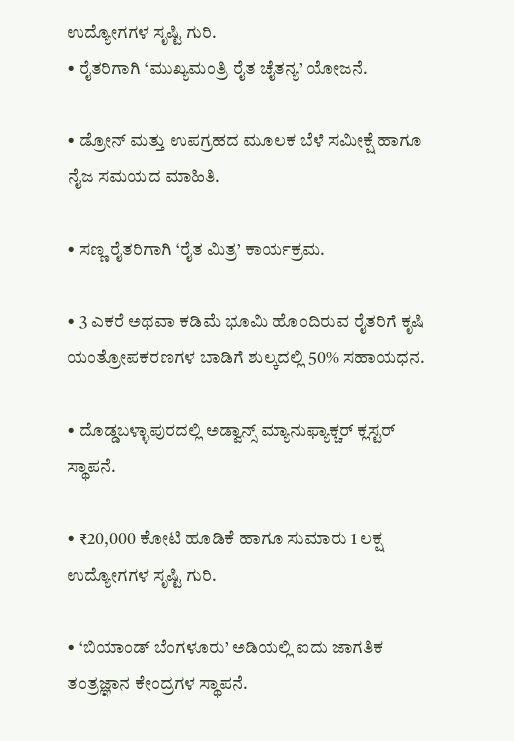ಉದ್ಯೋಗಗಳ ಸೃಷ್ಟಿ ಗುರಿ.
• ರೈತರಿಗಾಗಿ ‘ಮುಖ್ಯಮಂತ್ರಿ ರೈತ ಚೈತನ್ಯ’ ಯೋಜನೆ.

• ಡ್ರೋನ್ ಮತ್ತು ಉಪಗ್ರಹದ ಮೂಲಕ ಬೆಳೆ ಸಮೀಕ್ಷೆ ಹಾಗೂ ನೈಜ ಸಮಯದ ಮಾಹಿತಿ.

• ಸಣ್ಣ ರೈತರಿಗಾಗಿ ‘ರೈತ ಮಿತ್ರ’ ಕಾರ್ಯಕ್ರಮ.

• 3 ಎಕರೆ ಅಥವಾ ಕಡಿಮೆ ಭೂಮಿ ಹೊಂದಿರುವ ರೈತರಿಗೆ ಕೃಷಿ ಯಂತ್ರೋಪಕರಣಗಳ ಬಾಡಿಗೆ ಶುಲ್ಕದಲ್ಲಿ 50% ಸಹಾಯಧನ.

• ದೊಡ್ಡಬಳ್ಳಾಪುರದಲ್ಲಿ ಅಡ್ವಾನ್ಸ್‌ ಮ್ಯಾನುಫ್ಯಾಕ್ಚರ್‌ ಕ್ಲಸ್ಟರ್ ಸ್ಥಾಪನೆ.

• ₹20,000 ಕೋಟಿ ಹೂಡಿಕೆ ಹಾಗೂ ಸುಮಾರು 1 ಲಕ್ಷ ಉದ್ಯೋಗಗಳ ಸೃಷ್ಟಿ ಗುರಿ.

• ‘ಬಿಯಾಂಡ್‌ ಬೆಂಗಳೂರು’ ಅಡಿಯಲ್ಲಿ ಐದು ಜಾಗತಿಕ ತಂತ್ರಜ್ಞಾನ ಕೇಂದ್ರಗಳ ಸ್ಥಾಪನೆ.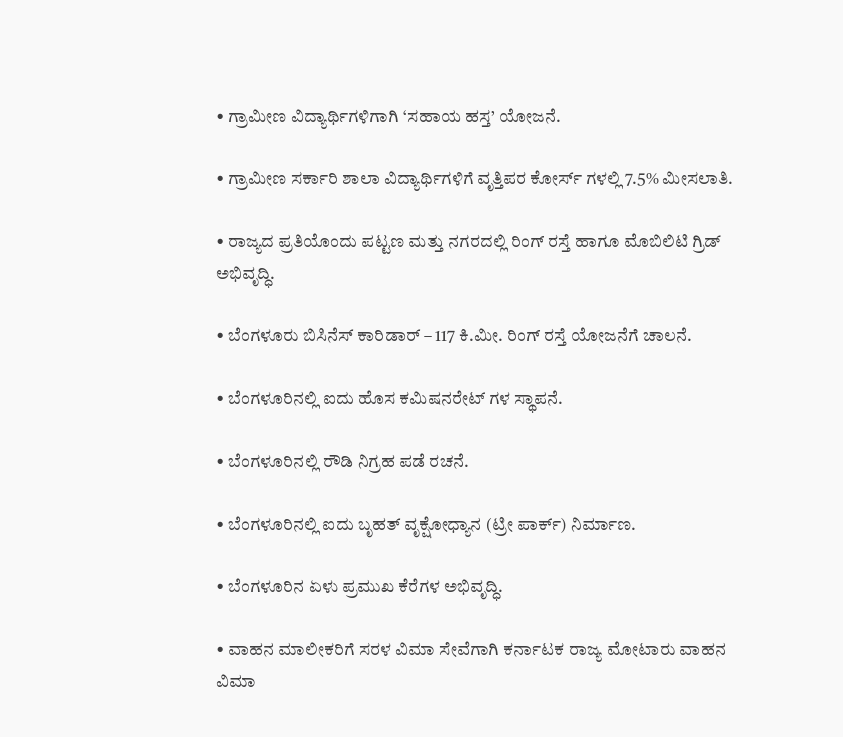• ಗ್ರಾಮೀಣ ವಿದ್ಯಾರ್ಥಿಗಳಿಗಾಗಿ ‘ಸಹಾಯ ಹಸ್ತ’ ಯೋಜನೆ.

• ಗ್ರಾಮೀಣ ಸರ್ಕಾರಿ ಶಾಲಾ ವಿದ್ಯಾರ್ಥಿಗಳಿಗೆ ವೃತ್ತಿಪರ ಕೋರ್ಸ್ ಗಳಲ್ಲಿ 7.5% ಮೀಸಲಾತಿ.

• ರಾಜ್ಯದ ಪ್ರತಿಯೊಂದು ಪಟ್ಟಣ ಮತ್ತು ನಗರದಲ್ಲಿ ರಿಂಗ್‌ ರಸ್ತೆ ಹಾಗೂ ಮೊಬಿಲಿಟಿ ಗ್ರಿಡ್ ಅಭಿವೃದ್ಧಿ.

• ಬೆಂಗಳೂರು ಬಿಸಿನೆಸ್ ಕಾರಿಡಾರ್ – 117 ಕಿ.ಮೀ. ರಿಂಗ್ ರಸ್ತೆ ಯೋಜನೆಗೆ ಚಾಲನೆ.

• ಬೆಂಗಳೂರಿನಲ್ಲಿ ಐದು ಹೊಸ ಕಮಿಷನರೇಟ್ ಗಳ ಸ್ಥಾಪನೆ.

• ಬೆಂಗಳೂರಿನಲ್ಲಿ ರೌಡಿ ನಿಗ್ರಹ ಪಡೆ ರಚನೆ.

• ಬೆಂಗಳೂರಿನಲ್ಲಿ ಐದು ಬೃಹತ್ ವೃಕ್ಷೋಧ್ಯಾನ (ಟ್ರೀ ಪಾರ್ಕ್‌) ನಿರ್ಮಾಣ.

• ಬೆಂಗಳೂರಿನ ಏಳು ಪ್ರಮುಖ ಕೆರೆಗಳ ಅಭಿವೃದ್ಧಿ.

• ವಾಹನ ಮಾಲೀಕರಿಗೆ ಸರಳ ವಿಮಾ ಸೇವೆಗಾಗಿ ಕರ್ನಾಟಕ ರಾಜ್ಯ ಮೋಟಾರು ವಾಹನ ವಿಮಾ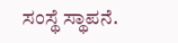ಸಂಸ್ಥೆ ಸ್ಥಾಪನೆ.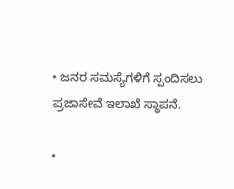• ಜನರ ಸಮಸ್ಯೆಗಳಿಗೆ ಸ್ಪಂದಿಸಲು ಪ್ರಜಾಸೇವೆ ಇಲಾಖೆ ಸ್ಥಾಪನೆ.

•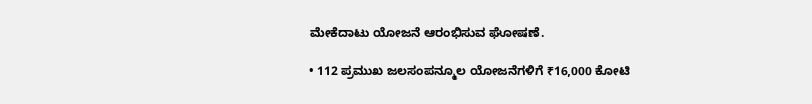ಮೇಕೆದಾಟು ಯೋಜನೆ ಆರಂಭಿಸುವ ಘೋಷಣೆ.

• 112 ಪ್ರಮುಖ ಜಲಸಂಪನ್ಮೂಲ ಯೋಜನೆಗಳಿಗೆ ₹16,000 ಕೋಟಿ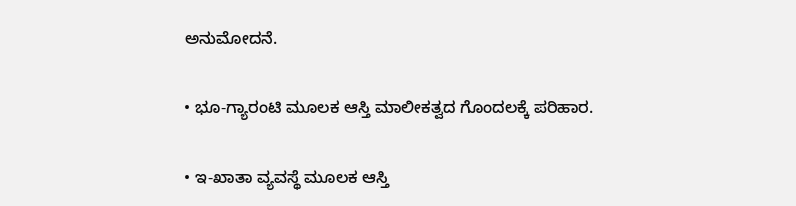ಅನುಮೋದನೆ.

• ಭೂ-ಗ್ಯಾರಂಟಿ ಮೂಲಕ ಆಸ್ತಿ ಮಾಲೀಕತ್ವದ ಗೊಂದಲಕ್ಕೆ ಪರಿಹಾರ.

• ಇ-ಖಾತಾ ವ್ಯವಸ್ಥೆ ಮೂಲಕ ಆಸ್ತಿ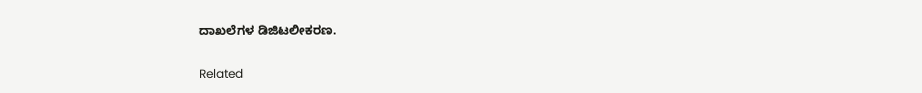ದಾಖಲೆಗಳ ಡಿಜಿಟಲೀಕರಣ.

Related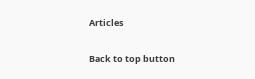Articles

Back to top button